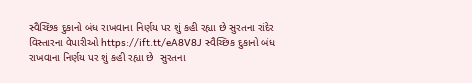સ્વૈચ્છિક દુકાનો બંધ રાખવાના નિર્ણય પર શું કહી રહ્યા છે સુરતના રાંદેર વિસ્તારના વેપારીઓ https://ift.tt/eA8V8J સ્વૈચ્છિક દુકાનો બંધ રાખવાના નિર્ણય પર શું કહી રહ્યા છે  સુરતના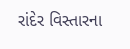રાંદેર વિસ્તારના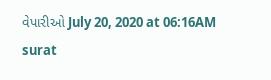વેપારીઓ July 20, 2020 at 06:16AM surat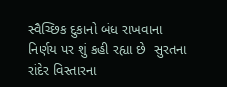સ્વૈચ્છિક દુકાનો બંધ રાખવાના નિર્ણય પર શું કહી રહ્યા છે  સુરતના રાંદેર વિસ્તારના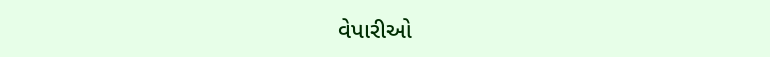વેપારીઓ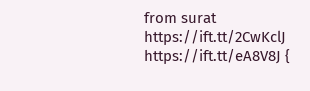from surat https://ift.tt/2CwKclJ
https://ift.tt/eA8V8J {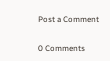Post a Comment

0 Comments